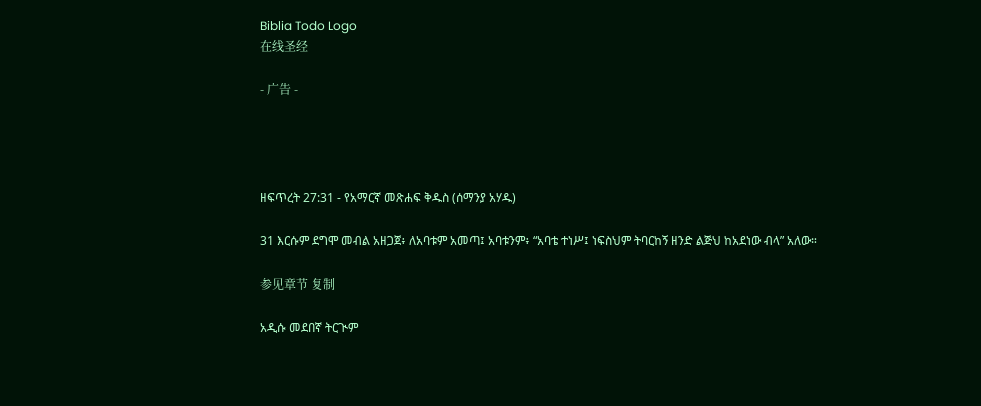Biblia Todo Logo
在线圣经

- 广告 -




ዘፍጥረት 27:31 - የአማርኛ መጽሐፍ ቅዱስ (ሰማንያ አሃዱ)

31 እርሱም ደግሞ መብል አዘጋጀ፥ ለአባቱም አመጣ፤ አባቱንም፥ “አባቴ ተነሥ፤ ነፍስህም ትባርከኝ ዘንድ ልጅህ ከአደነው ብላ” አለው።

参见章节 复制

አዲሱ መደበኛ ትርጒም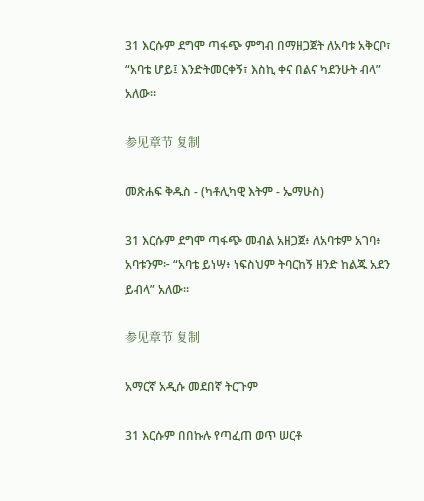31 እርሱም ደግሞ ጣፋጭ ምግብ በማዘጋጀት ለአባቱ አቅርቦ፣ “አባቴ ሆይ፤ እንድትመርቀኝ፣ እስኪ ቀና በልና ካደንሁት ብላ” አለው።

参见章节 复制

መጽሐፍ ቅዱስ - (ካቶሊካዊ እትም - ኤማሁስ)

31 እርሱም ደግሞ ጣፋጭ መብል አዘጋጀ፥ ለአባቱም አገባ፥ አባቱንም፦ “አባቴ ይነሣ፥ ነፍስህም ትባርከኝ ዘንድ ከልጁ አደን ይብላ” አለው።

参见章节 复制

አማርኛ አዲሱ መደበኛ ትርጉም

31 እርሱም በበኩሉ የጣፈጠ ወጥ ሠርቶ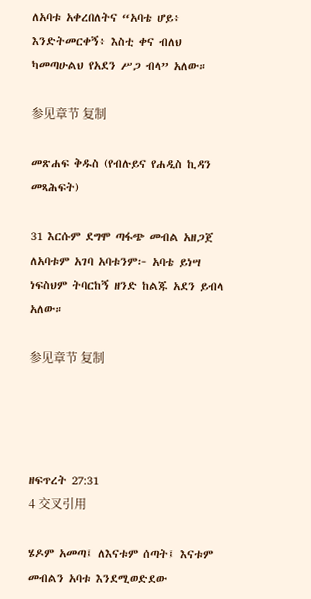ለአባቱ አቀረበለትና “አባቴ ሆይ፥ እንድትመርቀኝ፥ እስቲ ቀና ብለህ ካመጣሁልህ የአደን ሥጋ ብላ” አለው።

参见章节 复制

መጽሐፍ ቅዱስ (የብሉይና የሐዲስ ኪዳን መጻሕፍት)

31 እርሱም ደግሞ ጣፋጭ መብል አዘጋጀ ለአባቱም አገባ አባቱንም፦ አባቴ ይነሣ ነፍስህም ትባርከኝ ዘንድ ከልጁ አደን ይብላ አለው።

参见章节 复制




ዘፍጥረት 27:31
4 交叉引用

ሄዶም አመጣ፤ ለእናቱም ሰጣት፤ እናቱም መብልን አባቱ እንደሚወድደው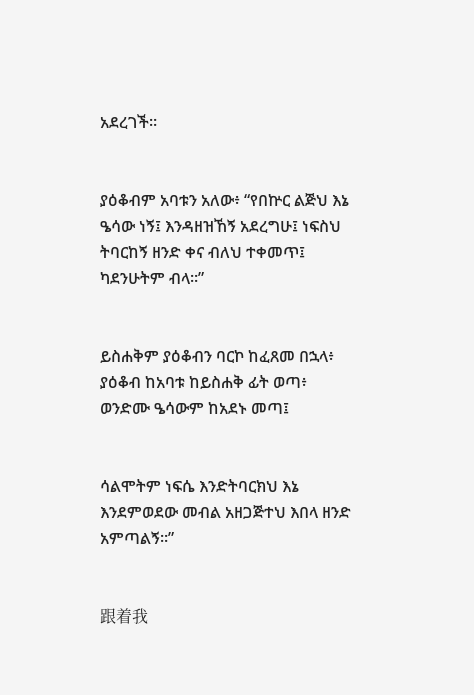አደረገች።


ያዕቆብም አባቱን አለው፥ “የበኵር ልጅህ እኔ ዔሳው ነኝ፤ እንዳዘዝኸኝ አደረግሁ፤ ነፍስህ ትባርከኝ ዘንድ ቀና ብለህ ተቀመጥ፤ ካደንሁትም ብላ።”


ይስሐቅም ያዕቆብን ባርኮ ከፈጸመ በኋላ፥ ያዕቆብ ከአባቱ ከይስሐቅ ፊት ወጣ፥ ወንድሙ ዔሳውም ከአደኑ መጣ፤


ሳልሞትም ነፍሴ እንድትባርክህ እኔ እንደምወደው መብል አዘጋጅተህ እበላ ዘንድ አምጣልኝ።”


跟着我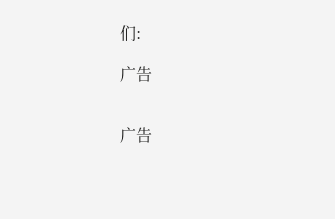们:

广告


广告